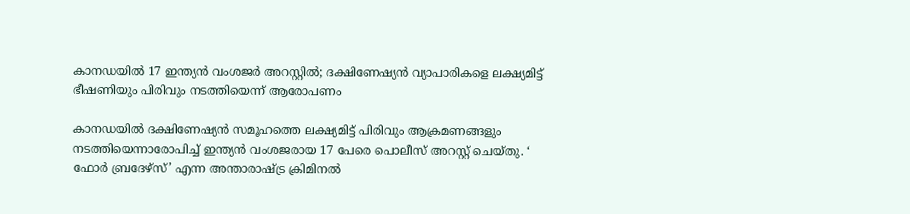കാനഡയിൽ 17 ഇന്ത്യൻ വംശജർ അറസ്റ്റിൽ; ദക്ഷിണേഷ്യൻ വ്യാപാരികളെ ലക്ഷ്യമിട്ട് ഭീഷണിയും പിരിവും നടത്തിയെന്ന് ആരോപണം

കാനഡയിൽ ദക്ഷിണേഷ്യൻ സമൂഹത്തെ ലക്ഷ്യമിട്ട് പിരിവും ആക്രമണങ്ങളും നടത്തിയെന്നാരോപിച്ച് ഇന്ത്യൻ വംശജരായ 17 പേരെ പൊലീസ് അറസ്റ്റ് ചെയ്തു. ‘ ഫോർ ബ്രദേഴ്‌സ്’ എന്ന അന്താരാഷ്ട്ര ക്രിമിനൽ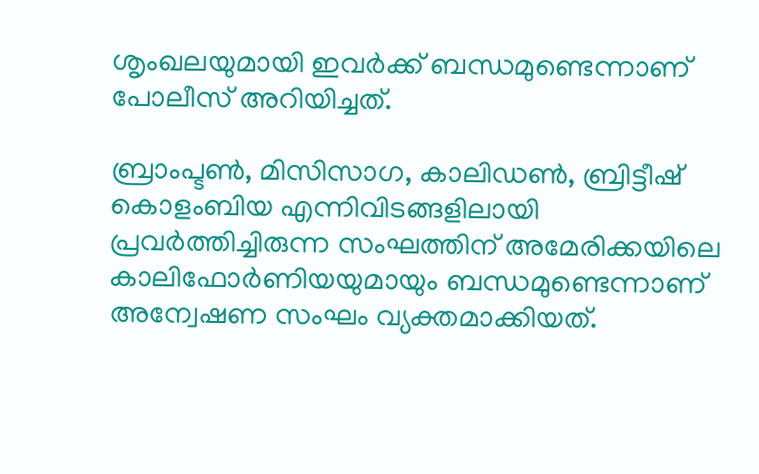ശൃംഖലയുമായി ഇവർക്ക് ബന്ധമുണ്ടെന്നാണ് പോലീസ് അറിയിച്ചത്.

ബ്രാംപ്ടൺ, മിസിസാഗ, കാലിഡൺ, ബ്രിട്ടീഷ് കൊളംബിയ എന്നിവിടങ്ങളിലായി പ്രവർത്തിച്ചിരുന്ന സംഘത്തിന് അമേരിക്കയിലെ കാലിഫോർണിയയുമായും ബന്ധമുണ്ടെന്നാണ് അന്വേഷണ സംഘം വ്യക്തമാക്കിയത്.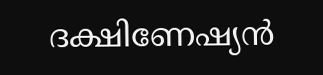ദക്ഷിണേഷ്യൻ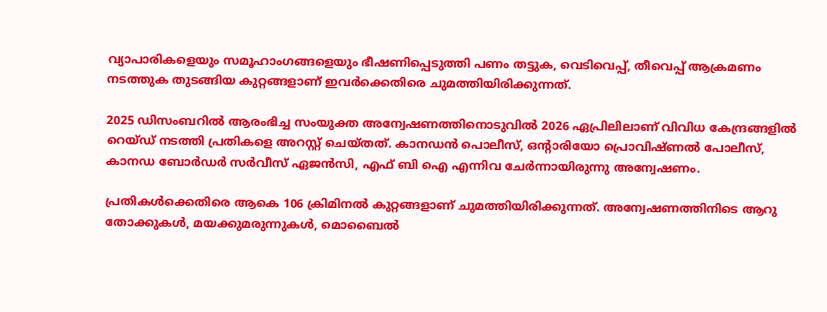വ്യാപാരികളെയും സമൂഹാംഗങ്ങളെയും ഭീഷണിപ്പെടുത്തി പണം തട്ടുക, വെടിവെപ്പ്, തീവെപ്പ് ആക്രമണം നടത്തുക തുടങ്ങിയ കുറ്റങ്ങളാണ് ഇവർക്കെതിരെ ചുമത്തിയിരിക്കുന്നത്.

2025 ഡിസംബറിൽ ആരംഭിച്ച സംയുക്ത അന്വേഷണത്തിനൊടുവിൽ 2026 ഏപ്രിലിലാണ് വിവിധ കേന്ദ്രങ്ങളിൽ റെയ്ഡ് നടത്തി പ്രതികളെ അറസ്റ്റ് ചെയ്തത്. കാനഡൻ പൊലീസ്, ഒൻ്റാരിയോ പ്രൊവിഷ്ണൽ പോലീസ്, കാനഡ ബോർഡർ സർവീസ് ഏജൻസി, എഫ് ബി ഐ എന്നിവ ചേർന്നായിരുന്നു അന്വേഷണം.

പ്രതികൾക്കെതിരെ ആകെ 106 ക്രിമിനൽ കുറ്റങ്ങളാണ് ചുമത്തിയിരിക്കുന്നത്. അന്വേഷണത്തിനിടെ ആറു തോക്കുകൾ, മയക്കുമരുന്നുകൾ, മൊബൈൽ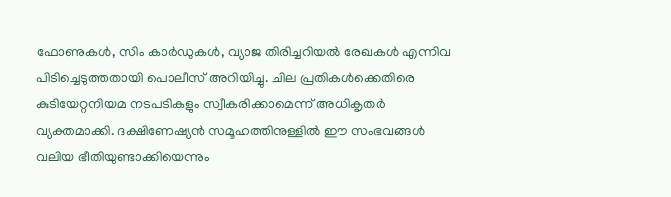ഫോണുകൾ, സിം കാർഡുകൾ, വ്യാജ തിരിച്ചറിയൽ രേഖകൾ എന്നിവ പിടിച്ചെടുത്തതായി പൊലീസ് അറിയിച്ചു. ചില പ്രതികൾക്കെതിരെ കുടിയേറ്റനിയമ നടപടികളും സ്വീകരിക്കാമെന്ന് അധികൃതർ വ്യക്തമാക്കി. ദക്ഷിണേഷ്യൻ സമൂഹത്തിനുള്ളിൽ ഈ സംഭവങ്ങൾ വലിയ ഭീതിയുണ്ടാക്കിയെന്നും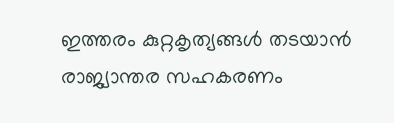ഇത്തരം കുറ്റകൃത്യങ്ങൾ തടയാൻ രാജ്യാന്തര സഹകരണം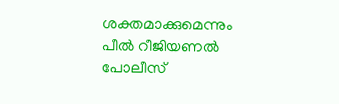ശക്തമാക്കുമെന്നും പീൽ റീജിയണൽ പോലീസ്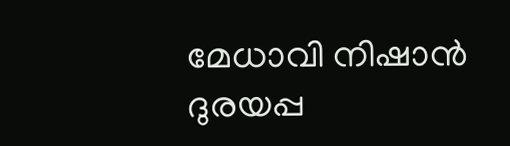മേധാവി നിഷാൻ ദുരയപ്പ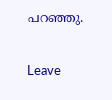പറഞ്ഞു.

Leave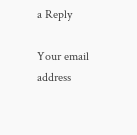a Reply

Your email address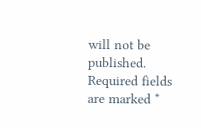will not be published. Required fields are marked *